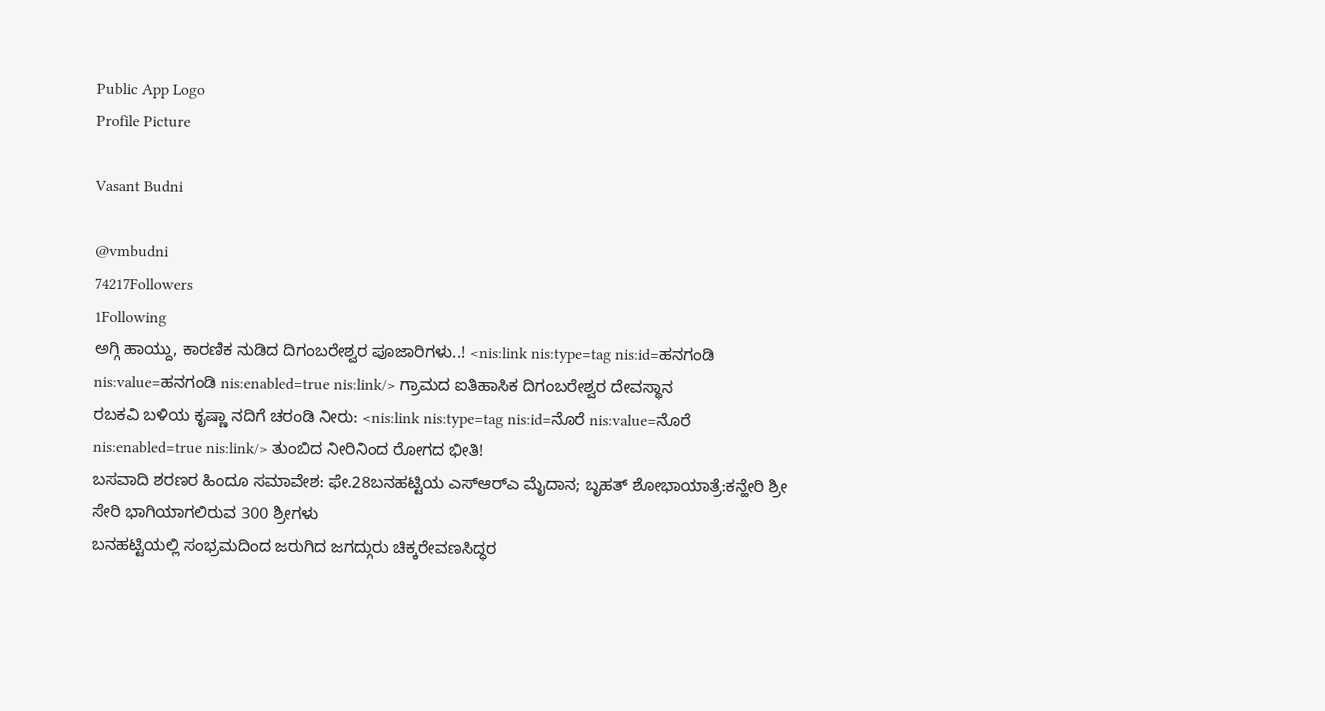Public App Logo
Profile Picture

Vasant Budni

@vmbudni
74217Followers
1Following
ಅಗ್ಗಿ ಹಾಯ್ದು, ಕಾರಣಿಕ ನುಡಿದ ದಿಗಂಬರೇಶ್ವರ ಪೂಜಾರಿಗಳು..! <nis:link nis:type=tag nis:id=ಹನಗಂಡಿ nis:value=ಹನಗಂಡಿ nis:enabled=true nis:link/> ಗ್ರಾಮದ ಐತಿಹಾಸಿಕ ದಿಗಂಬರೇಶ್ವರ ದೇವಸ್ಥಾನ
ರಬಕವಿ ಬಳಿಯ ಕೃಷ್ಣಾ ನದಿಗೆ ಚರಂಡಿ ನೀರು: <nis:link nis:type=tag nis:id=ನೊರೆ nis:value=ನೊರೆ nis:enabled=true nis:link/> ತುಂಬಿದ ನೀರಿನಿಂದ ರೋಗದ ಭೀತಿ!
ಬಸವಾದಿ ಶರಣರ ಹಿಂದೂ ಸಮಾವೇಶ: ಫೇ.28ಬನಹಟ್ಟಿಯ ಎಸ್‍ಆರ್‍ಎ ಮೈದಾನ; ಬೃಹತ್ ಶೋಭಾಯಾತ್ರೆ:ಕನ್ಹೇರಿ ಶ್ರೀ ಸೇರಿ ಭಾಗಿಯಾಗಲಿರುವ 300 ಶ್ರೀಗಳು
ಬನಹಟ್ಟಿಯಲ್ಲಿ ಸಂಭ್ರಮದಿಂದ ಜರುಗಿದ ಜಗದ್ಗುರು ಚಿಕ್ಕರೇವಣಸಿದ್ಧರ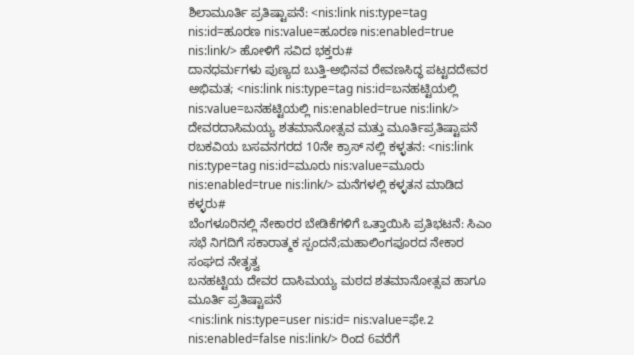ಶಿಲಾಮೂರ್ತಿ ಪ್ರತಿಷ್ಟಾಪನೆ: <nis:link nis:type=tag nis:id=ಹೂರಣ nis:value=ಹೂರಣ nis:enabled=true nis:link/> ಹೋಳಿಗೆ ಸವಿದ ಭಕ್ತರು#
ದಾನಧರ್ಮಗಳು ಪುಣ್ಯದ ಬುತ್ತಿ-ಅಭಿನವ ರೇವಣಸಿದ್ಧ ಪಟ್ಟದದೇವರ ಅಭಿಮತ; <nis:link nis:type=tag nis:id=ಬನಹಟ್ಟಿಯಲ್ಲಿ nis:value=ಬನಹಟ್ಟಿಯಲ್ಲಿ nis:enabled=true nis:link/> ದೇವರದಾಸಿಮಯ್ಯ ಶತಮಾನೋತ್ಸವ ಮತ್ತು ಮೂರ್ತಿಪ್ರತಿಷ್ಟಾಪನೆ
ರಬಕವಿಯ ಬಸವನಗರದ 10ನೇ ಕ್ರಾಸ್ ನಲ್ಲಿ ಕಳ್ಳತನ: <nis:link nis:type=tag nis:id=ಮೂರು nis:value=ಮೂರು nis:enabled=true nis:link/> ಮನೆಗಳಲ್ಲಿ ಕಳ್ಳತನ ಮಾಡಿದ ಕಳ್ಳರು#
ಬೆಂಗಳೂರಿನಲ್ಲಿ ನೇಕಾರರ ಬೇಡಿಕೆಗಳಿಗೆ ಒತ್ತಾಯಿಸಿ ಪ್ರತಿಭಟನೆ: ಸಿಎಂ ಸಭೆ ನಿಗದಿಗೆ ಸಕಾರಾತ್ಮಕ ಸ್ಪಂದನೆ;ಮಹಾಲಿಂಗಪೂರದ ನೇಕಾರ ಸಂಘದ ನೇತೃತ್ವ
ಬನಹಟ್ಟಿಯ ದೇವರ ದಾಸಿಮಯ್ಯ ಮಠದ ಶತಮಾನೋತ್ಸವ ಹಾಗೂ ಮೂರ್ತಿ ಪ್ರತಿಷ್ಟಾಪನೆ
<nis:link nis:type=user nis:id= nis:value=ಫೇ.2 nis:enabled=false nis:link/> ರಿಂದ 6ವರೆಗೆ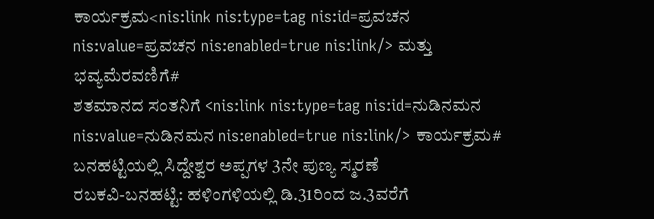ಕಾರ್ಯಕ್ರಮ<nis:link nis:type=tag nis:id=ಪ್ರವಚನ nis:value=ಪ್ರವಚನ nis:enabled=true nis:link/> ಮತ್ತು ಭವ್ಯಮೆರವಣಿಗೆ#
ಶತಮಾನದ ಸಂತನಿಗೆ <nis:link nis:type=tag nis:id=ನುಡಿನಮನ nis:value=ನುಡಿನಮನ nis:enabled=true nis:link/> ಕಾರ್ಯಕ್ರಮ# ಬನಹಟ್ಟಿಯಲ್ಲಿ ಸಿದ್ದೇಶ್ವರ ಅಪ್ಪಗಳ 3ನೇ ಪುಣ್ಯ ಸ್ಮರಣೆ
ರಬಕವಿ-ಬನಹಟ್ಟಿ: ಹಳಿಂಗಳಿಯಲ್ಲಿ ಡಿ.31ರಿಂದ ಜ.3ವರೆಗೆ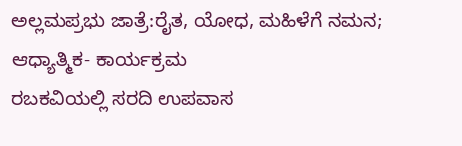ಅಲ್ಲಮಪ್ರಭು ಜಾತ್ರೆ:ರೈತ, ಯೋಧ, ಮಹಿಳೆಗೆ ನಮನ; ಆಧ್ಯಾತ್ಮಿಕ- ಕಾರ್ಯಕ್ರಮ
ರಬಕವಿಯಲ್ಲಿ ಸರದಿ ಉಪವಾಸ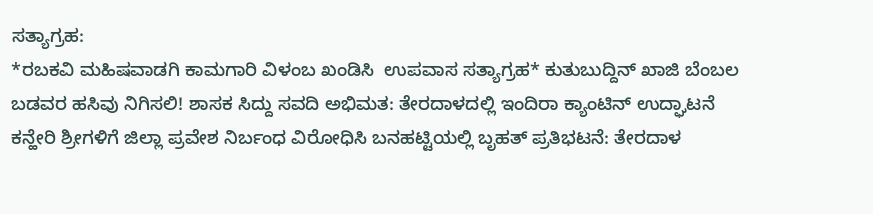ಸತ್ಯಾಗ್ರಹ:
*ರಬಕವಿ ಮಹಿಷವಾಡಗಿ ಕಾಮಗಾರಿ ವಿಳಂಬ ಖಂಡಿಸಿ  ಉಪವಾಸ ಸತ್ಯಾಗ್ರಹ* ಕುತುಬುದ್ದಿನ್ ಖಾಜಿ ಬೆಂಬಲ
ಬಡವರ ಹಸಿವು ನಿಗಿಸಲಿ! ಶಾಸಕ ಸಿದ್ದು ಸವದಿ ಅಭಿಮತ: ತೇರದಾಳದಲ್ಲಿ ಇಂದಿರಾ ಕ್ಯಾಂಟಿನ್ ಉದ್ಘಾಟನೆ
ಕನ್ಹೇರಿ ಶ್ರೀಗಳಿಗೆ ಜಿಲ್ಲಾ ಪ್ರವೇಶ ನಿರ್ಬಂಧ ವಿರೋಧಿಸಿ ಬನಹಟ್ಟಿಯಲ್ಲಿ ಬೃಹತ್ ಪ್ರತಿಭಟನೆ: ತೇರದಾಳ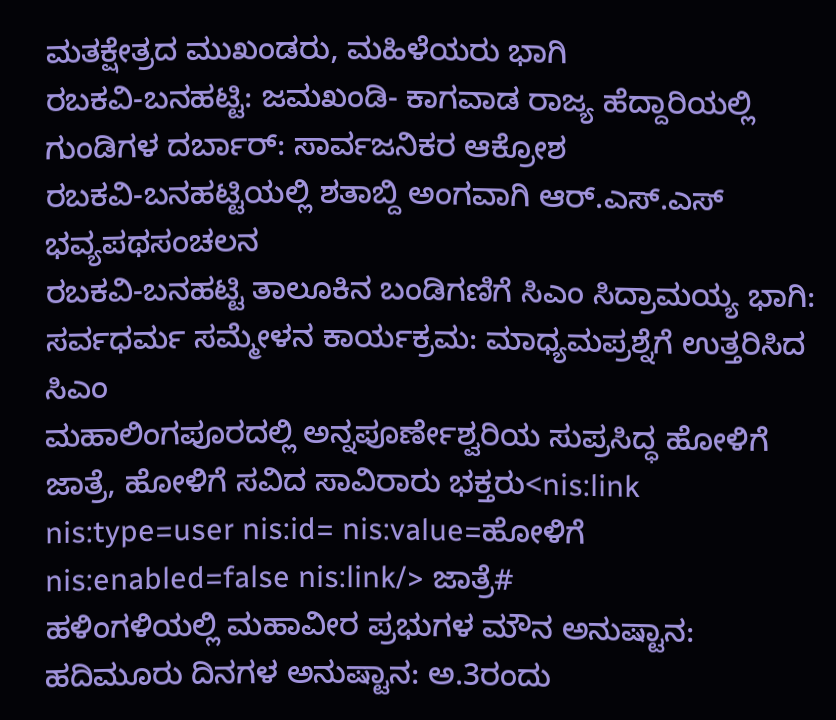ಮತಕ್ಷೇತ್ರದ ಮುಖಂಡರು, ಮಹಿಳೆಯರು ಭಾಗಿ
ರಬಕವಿ-ಬನಹಟ್ಟಿ: ಜಮಖಂಡಿ- ಕಾಗವಾಡ ರಾಜ್ಯ ಹೆದ್ದಾರಿಯಲ್ಲಿ ಗುಂಡಿಗಳ ದರ್ಬಾರ್: ಸಾರ್ವಜನಿಕರ ಆಕ್ರೋಶ
ರಬಕವಿ-ಬನಹಟ್ಟಿಯಲ್ಲಿ ಶತಾಬ್ದಿ ಅಂಗವಾಗಿ ಆರ್.ಎಸ್.ಎಸ್ ಭವ್ಯಪಥಸಂಚಲನ
ರಬಕವಿ-ಬನಹಟ್ಟಿ ತಾಲೂಕಿನ ಬಂಡಿಗಣಿಗೆ ಸಿಎಂ ಸಿದ್ರಾಮಯ್ಯ ಭಾಗಿ: ಸರ್ವಧರ್ಮ ಸಮ್ಮೇಳನ ಕಾರ್ಯಕ್ರಮ: ಮಾಧ್ಯಮಪ್ರಶ್ನೆಗೆ ಉತ್ತರಿಸಿದ ಸಿಎಂ
ಮಹಾಲಿಂಗಪೂರದಲ್ಲಿ ಅನ್ನಪೂರ್ಣೇಶ್ವರಿಯ ಸುಪ್ರಸಿದ್ಧ ಹೋಳಿಗೆ ಜಾತ್ರೆ, ಹೋಳಿಗೆ ಸವಿದ ಸಾವಿರಾರು ಭಕ್ತರು<nis:link nis:type=user nis:id= nis:value=ಹೋಳಿಗೆ nis:enabled=false nis:link/> ಜಾತ್ರೆ#
ಹಳಿಂಗಳಿಯಲ್ಲಿ ಮಹಾವೀರ ಪ್ರಭುಗಳ ಮೌನ ಅನುಷ್ಟಾನ: ಹದಿಮೂರು ದಿನಗಳ ಅನುಷ್ಟಾನ: ಅ.3ರಂದು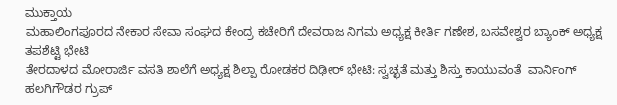ಮುಕ್ತಾಯ
ಮಹಾಲಿಂಗಪೂರದ ನೇಕಾರ ಸೇವಾ ಸಂಘದ ಕೇಂದ್ರ ಕಚೇರಿಗೆ ದೇವರಾಜ ನಿಗಮ ಅಧ್ಯಕ್ಷ ಕೀರ್ತಿ ಗಣೇಶ, ಬಸವೇಶ್ವರ ಬ್ಯಾಂಕ್ ಅಧ್ಯಕ್ಷ ತಪಶೆಟ್ಟಿ ಭೇಟಿ
ತೇರದಾಳದ ಮೋರಾರ್ಜಿ ವಸತಿ ಶಾಲೆಗೆ ಅಧ್ಯಕ್ಷ ಶಿಲ್ಪಾ ರೋಡಕರ ದಿಢೀರ್‌ ಭೇಟಿ: ಸ್ವಚ್ಛತೆ ಮತ್ತು ಶಿಸ್ತು ಕಾಯುವಂತೆ  ವಾರ್ನಿಂಗ್
ಹಲಗಿಗೌಡರ ಗ್ರುಪ್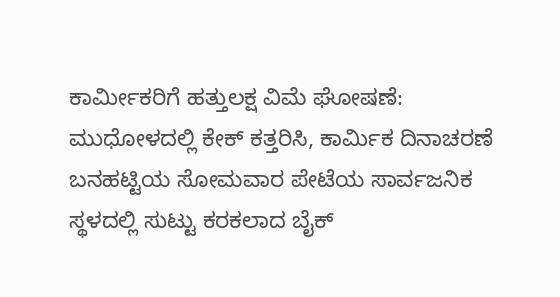ಕಾರ್ಮೀಕರಿಗೆ ಹತ್ತುಲಕ್ಷ ವಿಮೆ ಘೋಷಣೆ: ಮುಧೋಳದಲ್ಲಿ ಕೇಕ್ ಕತ್ತರಿಸಿ, ಕಾರ್ಮಿಕ ದಿನಾಚರಣೆ
ಬನಹಟ್ಟಿಯ ಸೋಮವಾರ ಪೇಟೆಯ ಸಾರ್ವಜನಿಕ ಸ್ಥಳದಲ್ಲಿ ಸುಟ್ಟು ಕರಕಲಾದ ಬೈಕ್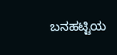ಬನಹಟ್ಟಿಯ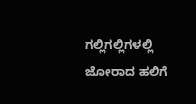ಗಲ್ಲಿಗಲ್ಲಿಗಳಲ್ಲಿ ಜೋರಾದ ಹಲಿಗೆ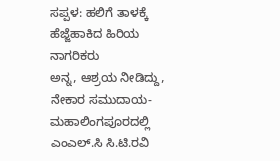ಸಪ್ಪಳ: ಹಲಿಗೆ ತಾಳಕ್ಕೆ ಹೆಜ್ಜೆಹಾಕಿದ ಹಿರಿಯ ನಾಗರಿಕರು
ಅನ್ನ, ಆಶ್ರಯ ನೀಡಿದ್ದು, ನೇಕಾರ ಸಮುದಾಯ- ಮಹಾಲಿಂಗಪೂರದಲ್ಲಿ ಎಂಎಲ್.ಸಿ ಸಿ.ಟಿ.ರವಿ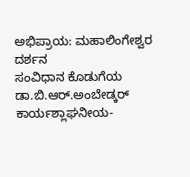ಅಭಿಪ್ರಾಯ: ಮಹಾಲಿಂಗೇಶ್ವರ ದರ್ಶನ
ಸಂವಿಧಾನ ಕೊಡುಗೆಯ ಡಾ.ಬಿ.ಆರ್.ಅಂಬೇಡ್ಕರ್ ಕಾರ್ಯಶ್ಲಾಘನೀಯ-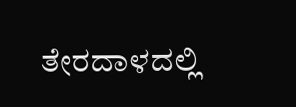ತೇರದಾಳದಲ್ಲಿ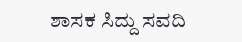ಶಾಸಕ ಸಿದ್ದು ಸವದಿ